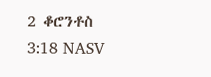2 ቆሮንቶስ 3:18 NASV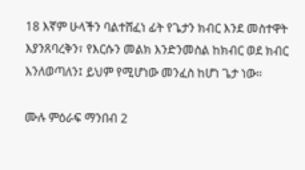18 እኛም ሁላችን ባልተሸፈነ ፊት የጌታን ክብር እንደ መስተዋት እያንጸባረቅን፣ የእርሱን መልክ እንድንመስል ከክብር ወደ ክብር እንለወጣለን፤ ይህም የሚሆነው መንፈስ ከሆነ ጌታ ነው።

ሙሉ ምዕራፍ ማንበብ 2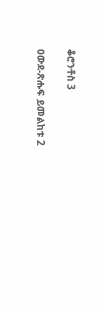ቆሮንቶስ 3

ዐውደ-ጽሑፍ ይመልከቱ 2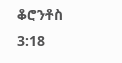ቆሮንቶስ 3:18